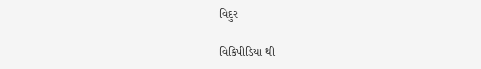વિદુર

વિકિપીડિયા થી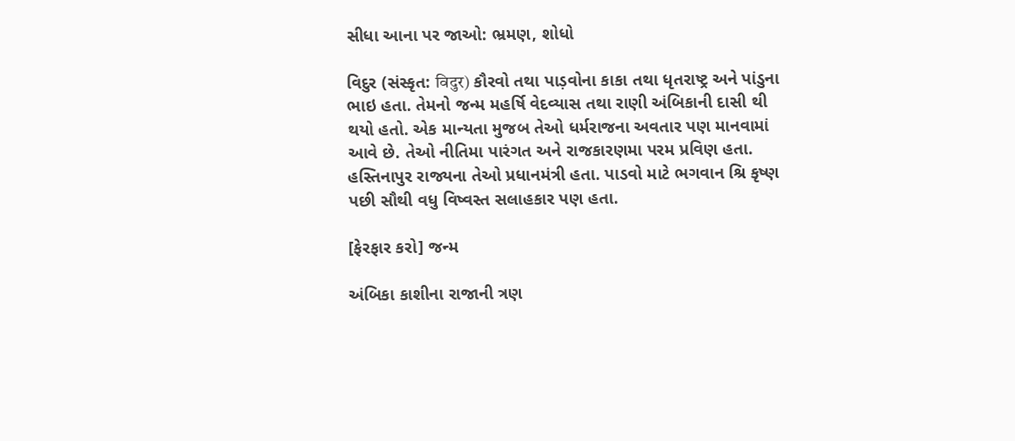સીધા આના પર જાઓ: ભ્રમણ, શોધો

વિદુર (સંસ્કૃત: विदुर) કૌરવો તથા પાડ઼વોના કાકા તથા ધૃતરાષ્ટ્ર અને પાંડુના ભાઇ હતા. તેમનો જન્મ મહર્ષિ વેદવ્યાસ તથા રાણી અંબિકાની દાસી થી થયો હતો. એક માન્યતા મુજબ તેઓ ધર્મરાજના અવતાર પણ માનવામાં આવે છે. તેઓ નીતિમા પારંગત અને રાજકારણમા પરમ પ્રવિણ હતા. હસ્તિનાપુર રાજ્યના તેઓ પ્રધાનમંત્રી હતા. પાડવો માટે ભગવાન શ્રિ કૃષ્ણ પછી સૌથી વધુ વિષ્વસ્ત સલાહકાર પણ હતા.

[ફેરફાર કરો] જન્મ

અંબિકા કાશીના રાજાની ત્રણ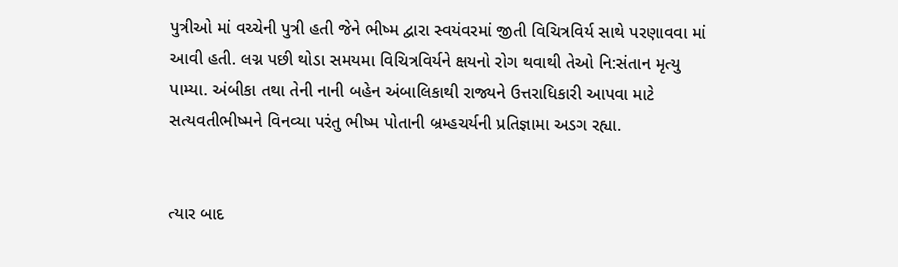પુત્રીઓ માં વચ્ચેની પુત્રી હતી જેને ભીષ્મ દ્વારા સ્વયંવરમાં જીતી વિચિત્રવિર્ય સાથે પરણાવવા માં આવી હતી. લગ્ન પછી થોડા સમયમા વિચિત્રવિર્યને ક્ષયનો રોગ થવાથી તેઓ નિ:સંતાન મૃત્યુ પામ્યા. અંબીકા તથા તેની નાની બહેન અંબાલિકાથી રાજ્યને ઉત્તરાધિકારી આપવા માટે સત્યવતીભીષ્મને વિનવ્યા પરંતુ ભીષ્મ પોતાની બ્રમ્હચર્યની પ્રતિજ્ઞામા અડગ રહ્યા.


ત્યાર બાદ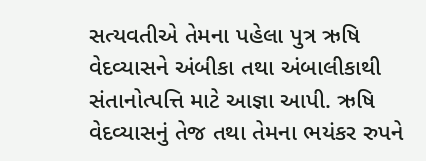સત્યવતીએ તેમના પહેલા પુત્ર ઋષિ વેદવ્યાસને અંબીકા તથા અંબાલીકાથી સંતાનોત્પત્તિ માટે આજ્ઞા આપી. ઋષિ વેદવ્યાસનું તેજ તથા તેમના ભયંકર રુપને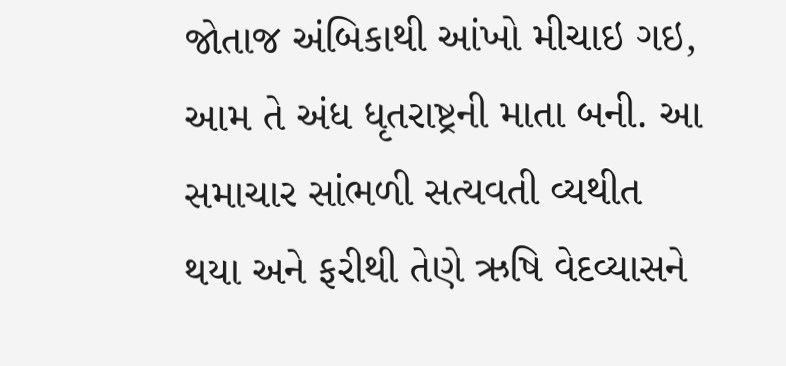જોતાજ અંબિકાથી આંખો મીચાઇ ગઇ, આમ તે અંધ ધૃતરાષ્ટ્રની માતા બની. આ સમાચાર સાંભળી સત્યવતી વ્યથીત થયા અને ફરીથી તેણે ઋષિ વેદવ્યાસને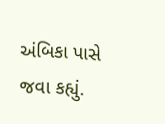અંબિકા પાસે જવા કહ્યું.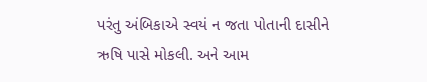પરંતુ અંબિકાએ સ્વયં ન જતા પોતાની દાસીને ઋષિ પાસે મોકલી. અને આમ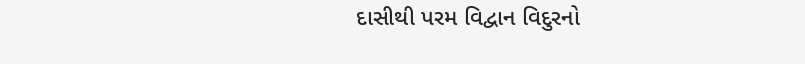દાસીથી પરમ વિદ્વાન વિદુરનો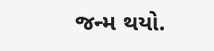જન્મ થયો.